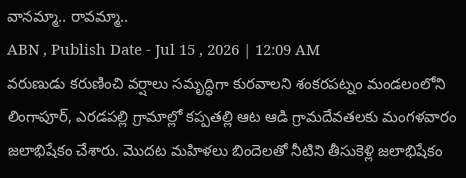వానమ్మా.. రావమ్మా..
ABN , Publish Date - Jul 15 , 2026 | 12:09 AM
వరుణుడు కరుణించి వర్షాలు సమృద్ధిగా కురవాలని శంకరపట్నం మండలంలోని లింగాపూర్, ఎరడపల్లి గ్రామాల్లో కప్పతల్లి ఆట ఆడి గ్రామదేవతలకు మంగళవారం జలాభిషేకం చేశారు. మొదట మహిళలు బిందెలతో నీటిని తీసుకెళ్లి జలాభిషేకం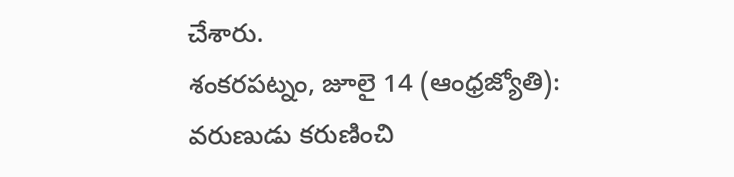చేశారు.
శంకరపట్నం, జూలై 14 (ఆంధ్రజ్యోతి): వరుణుడు కరుణించి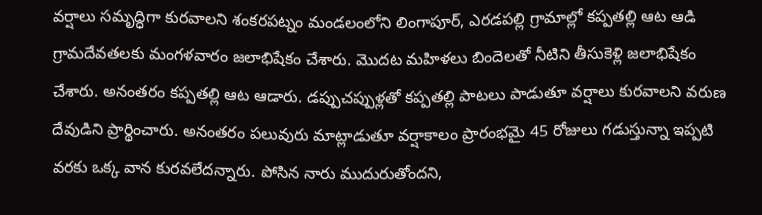వర్షాలు సమృద్ధిగా కురవాలని శంకరపట్నం మండలంలోని లింగాపూర్, ఎరడపల్లి గ్రామాల్లో కప్పతల్లి ఆట ఆడి గ్రామదేవతలకు మంగళవారం జలాభిషేకం చేశారు. మొదట మహిళలు బిందెలతో నీటిని తీసుకెళ్లి జలాభిషేకం చేశారు. అనంతరం కప్పతల్లి ఆట ఆడారు. డప్పుచప్పుళ్లతో కప్పతల్లి పాటలు పాడుతూ వర్షాలు కురవాలని వరుణ దేవుడిని ప్రార్థించారు. అనంతరం పలువురు మాట్లాడుతూ వర్షాకాలం ప్రారంభమై 45 రోజులు గడుస్తున్నా ఇప్పటి వరకు ఒక్క వాన కురవలేదన్నారు. పోసిన నారు ముదురుతోందని,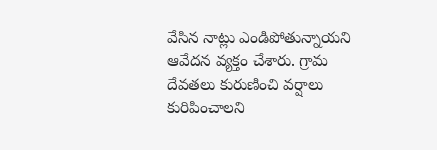వేసిన నాట్లు ఎండిపోతున్నాయని ఆవేదన వ్యక్తం చేశారు. గ్రామ దేవతలు కురుణించి వర్షాలు కురిపించాలని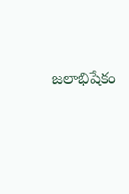జలాభిషేకం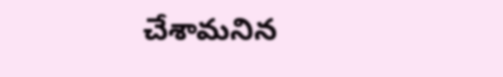చేశామనిన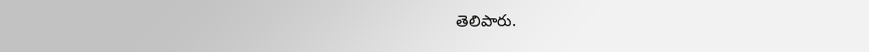తెలిపారు.